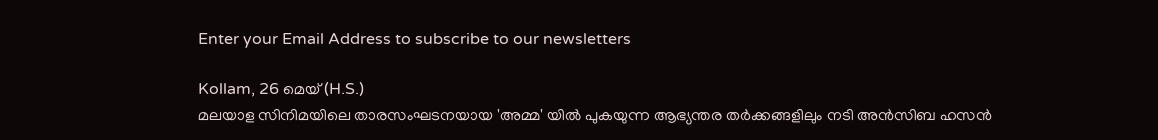Enter your Email Address to subscribe to our newsletters

Kollam, 26 മെയ് (H.S.)
മലയാള സിനിമയിലെ താരസംഘടനയായ 'അമ്മ' യിൽ പുകയുന്ന ആഭ്യന്തര തർക്കങ്ങളിലും നടി അൻസിബ ഹസൻ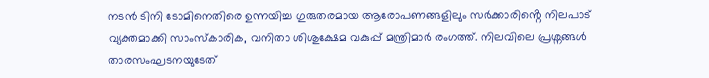നടൻ ടിനി ടോമിനെതിരെ ഉന്നയിച്ച ഗുരുതരമായ ആരോപണങ്ങളിലും സർക്കാരിൻ്റെ നിലപാട് വ്യക്തമാക്കി സാംസ്കാരിക, വനിതാ ശിശുക്ഷേമ വകുപ്പ് മന്ത്രിമാർ രംഗത്ത്. നിലവിലെ പ്രശ്നങ്ങൾ താരസംഘടനയുടേത്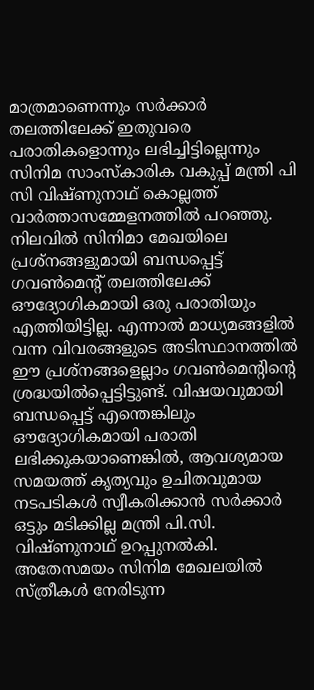മാത്രമാണെന്നും സർക്കാർ തലത്തിലേക്ക് ഇതുവരെ പരാതികളൊന്നും ലഭിച്ചിട്ടില്ലെന്നും സിനിമ സാംസ്കാരിക വകുപ്പ് മന്ത്രി പി സി വിഷ്ണുനാഥ് കൊല്ലത്ത് വാർത്താസമ്മേളനത്തിൽ പറഞ്ഞു.
നിലവിൽ സിനിമാ മേഖയിലെ പ്രശ്നങ്ങളുമായി ബന്ധപ്പെട്ട് ഗവൺമെൻ്റ് തലത്തിലേക്ക് ഔദ്യോഗികമായി ഒരു പരാതിയും എത്തിയിട്ടില്ല. എന്നാൽ മാധ്യമങ്ങളിൽ വന്ന വിവരങ്ങളുടെ അടിസ്ഥാനത്തിൽ ഈ പ്രശ്നങ്ങളെല്ലാം ഗവൺമെൻ്റിൻ്റെ ശ്രദ്ധയിൽപ്പെട്ടിട്ടുണ്ട്. വിഷയവുമായി ബന്ധപ്പെട്ട് എന്തെങ്കിലും ഔദ്യോഗികമായി പരാതി ലഭിക്കുകയാണെങ്കിൽ, ആവശ്യമായ സമയത്ത് കൃത്യവും ഉചിതവുമായ നടപടികൾ സ്വീകരിക്കാൻ സർക്കാർ ഒട്ടും മടിക്കില്ല മന്ത്രി പി.സി. വിഷ്ണുനാഥ് ഉറപ്പുനൽകി.
അതേസമയം സിനിമ മേഖലയിൽ സ്ത്രീകൾ നേരിടുന്ന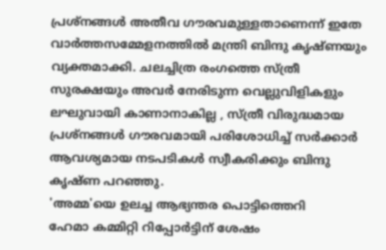പ്രശ്നങ്ങൾ അതീവ ഗൗരവമുള്ളതാണെന്ന് ഇതേ വാർത്തസമ്മേളനത്തിൽ മന്ത്രി ബിന്ദു കൃഷ്ണയും വ്യക്തമാക്കി. ചലച്ചിത്ര രംഗത്തെ സ്ത്രീ സുരക്ഷയും അവർ നേരിടുന്ന വെല്ലുവിളികളും ലഘുവായി കാണാനാകില്ല , സ്ത്രീ വിരുദ്ധമായ പ്രശ്നങ്ങൾ ഗൗരവമായി പരിശോധിച്ച് സർക്കാർ ആവശ്യമായ നടപടികൾ സ്വീകരിക്കും ബിന്ദു കൃഷ്ണ പറഞ്ഞു.
'അമ്മ'യെ ഉലച്ച ആഭ്യന്തര പൊട്ടിത്തെറി
ഹേമാ കമ്മിറ്റി റിപ്പോർട്ടിന് ശേഷം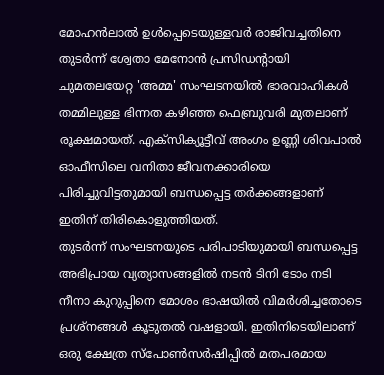മോഹൻലാൽ ഉൾപ്പെടെയുള്ളവർ രാജിവച്ചതിനെ തുടർന്ന് ശ്വേതാ മേനോൻ പ്രസിഡൻ്റായി ചുമതലയേറ്റ 'അമ്മ' സംഘടനയിൽ ഭാരവാഹികൾ തമ്മിലുള്ള ഭിന്നത കഴിഞ്ഞ ഫെബ്രുവരി മുതലാണ് രൂക്ഷമായത്. എക്സിക്യൂട്ടീവ് അംഗം ഉണ്ണി ശിവപാൽ ഓഫീസിലെ വനിതാ ജീവനക്കാരിയെ പിരിച്ചുവിട്ടതുമായി ബന്ധപ്പെട്ട തർക്കങ്ങളാണ് ഇതിന് തിരികൊളുത്തിയത്.
തുടർന്ന് സംഘടനയുടെ പരിപാടിയുമായി ബന്ധപ്പെട്ട അഭിപ്രായ വ്യത്യാസങ്ങളിൽ നടൻ ടിനി ടോം നടി നീനാ കുറുപ്പിനെ മോശം ഭാഷയിൽ വിമർശിച്ചതോടെ പ്രശ്നങ്ങൾ കൂടുതൽ വഷളായി. ഇതിനിടെയിലാണ് ഒരു ക്ഷേത്ര സ്പോൺസർഷിപ്പിൽ മതപരമായ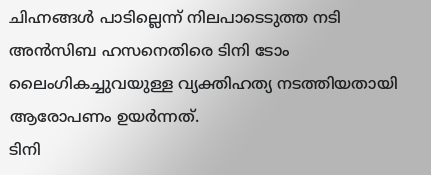ചിഹ്നങ്ങൾ പാടില്ലെന്ന് നിലപാടെടുത്ത നടി അൻസിബ ഹസനെതിരെ ടിനി ടോം ലൈംഗികച്ചുവയുള്ള വ്യക്തിഹത്യ നടത്തിയതായി ആരോപണം ഉയർന്നത്.
ടിനി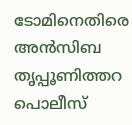ടോമിനെതിരെ അൻസിബ തൃപ്പൂണിത്തറ പൊലീസ്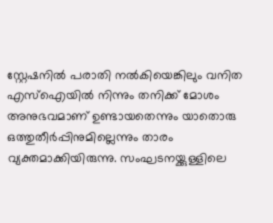സ്റ്റേഷനിൽ പരാതി നൽകിയെങ്കിലും വനിത എസ്ഐയിൽ നിന്നും തനിക്ക് മോശം അനുഭവമാണ് ഉണ്ടായതെന്നും യാതൊരു ഒത്തുതീർപ്പിനുമില്ലെന്നും താരം വ്യക്തമാക്കിയിരുന്നു. സംഘടനയ്ക്കുള്ളിലെ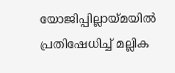യോജിപ്പില്ലായ്മയിൽ പ്രതിഷേധിച്ച് മല്ലിക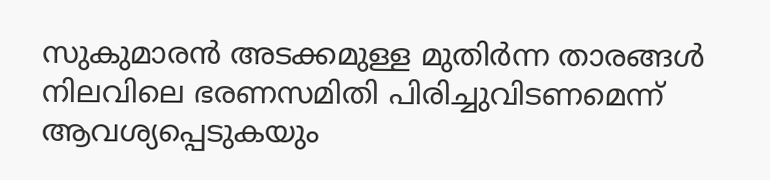സുകുമാരൻ അടക്കമുള്ള മുതിർന്ന താരങ്ങൾ നിലവിലെ ഭരണസമിതി പിരിച്ചുവിടണമെന്ന് ആവശ്യപ്പെടുകയും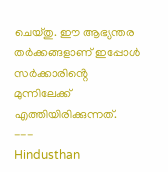ചെയ്തു. ഈ ആഭ്യന്തര തർക്കങ്ങളാണ് ഇപ്പോൾ സർക്കാരിൻ്റെ മുന്നിലേക്ക് എത്തിയിരിക്കുന്നത്.
---
Hindusthan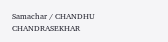Samachar / CHANDHU CHANDRASEKHAR